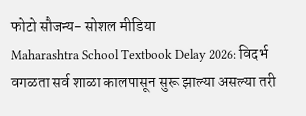फोटो सौजन्य- सोशल मीडिया
Maharashtra School Textbook Delay 2026: विदर्भ वगळता सर्व शाळा कालपासून सुरू झाल्या असल्या तरी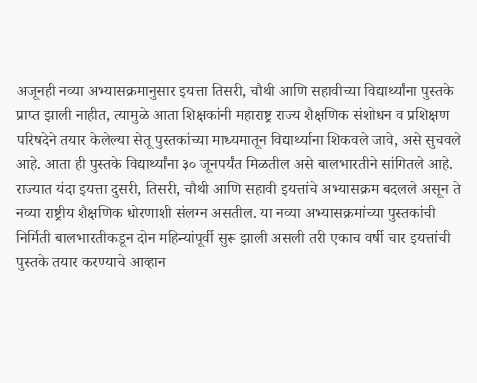अजूनही नव्या अभ्यासक्रमानुसार इयत्ता तिसरी, चौथी आणि सहावीच्या विद्यार्थ्यांना पुस्तके प्राप्त झाली नाहीत, त्यामुळे आता शिक्षकांनी महाराष्ट्र राज्य शैक्षणिक संशोधन व प्रशिक्षण परिषदेने तयार केलेल्या सेतू पुस्तकांच्या माध्यमातून विद्यार्थ्याना शिकवले जावे, असे सुचवले आहे. आता ही पुस्तके विद्यार्थ्यांना ३० जूनपर्यंत मिळतील असे बालभारतीने सांगितले आहे.
राज्यात यंदा इयत्ता दुसरी, तिसरी, चौथी आणि सहावी इयत्तांचे अभ्यासक्रम बदलले असून ते नव्या राष्ट्रीय शैक्षणिक धोरणाशी संलग्न असतील. या नव्या अभ्यासक्रमांच्या पुस्तकांची निर्मिती बालभारतीकडून दोन महिन्यांपूर्वी सुरू झाली असली तरी एकाच वर्षी चार इयत्तांची पुस्तके तयार करण्याचे आव्हान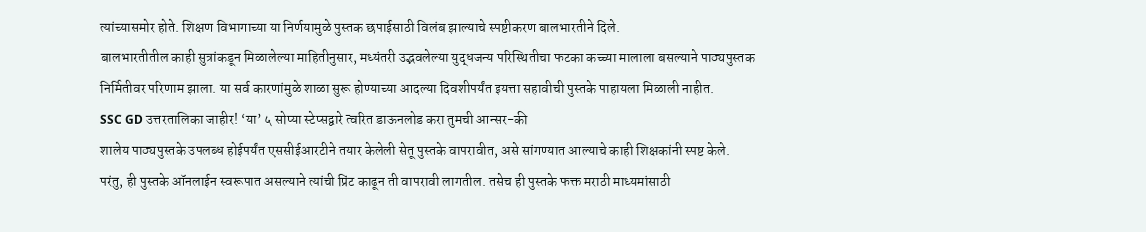त्यांच्यासमोर होते. शिक्षण विभागाच्या या निर्णयामुळे पुस्तक छपाईसाठी विलंब झाल्याचे स्पष्टीकरण बालभारतीने दिले.
बालभारतीतील काही सुत्रांकडून मिळालेल्या माहितीनुसार, मध्यंतरी उद्भवलेल्या युद्धजन्य परिस्थितीचा फटका कच्च्या मालाला बसल्याने पाठ्यपुस्तक निर्मितीवर परिणाम झाला. या सर्व कारणांमुळे शाळा सुरू होण्याच्या आदल्या दिवशीपर्यंत इयत्ता सहावीची पुस्तके पाहायला मिळाली नाहीत.
SSC GD उत्तरतालिका जाहीर! ‘या’ ५ सोप्या स्टेप्सद्वारे त्वरित डाऊनलोड करा तुमची आन्सर-की
शालेय पाठ्यपुस्तके उपलब्ध होईपर्यंत एससीईआरटीने तयार केलेली सेतू पुस्तके वापरावीत, असे सांगण्यात आल्याचे काही शिक्षकांनी स्पष्ट केले. परंतु, ही पुस्तके ऑनलाईन स्वरूपात असल्याने त्यांची प्रिंट काढून ती वापरावी लागतील. तसेच ही पुस्तके फक्त मराठी माध्यमांसाठी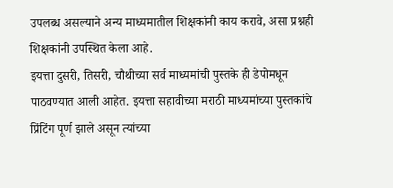उपलब्ध असल्याने अन्य माध्यमातील शिक्षकांनी काय करावे, असा प्रश्नही शिक्षकांनी उपस्थित केला आहे.
इयत्ता दुसरी, तिसरी, चौथीच्या सर्व माध्यमांची पुस्तके ही डेपोमधून पाठवण्यात आली आहेत. इयत्ता सहावीच्या मराठी माध्यमांच्या पुस्तकांचे प्रिंटिंग पूर्ण झाले असून त्यांच्या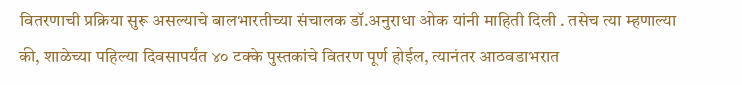वितरणाची प्रक्रिया सुरू असल्याचे बालभारतीच्या संचालक डॉ.अनुराधा ओक यांनी माहिती दिली . तसेच त्या म्हणाल्या की, शाळेच्या पहिल्या दिवसापर्यंत ४० टक्के पुस्तकांचे वितरण पूर्ण होईल, त्यानंतर आठवडाभरात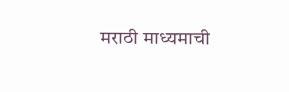मराठी माध्यमाची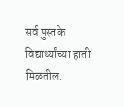सर्व पुस्तके विद्यार्थ्यांच्या हाती मिळतील.